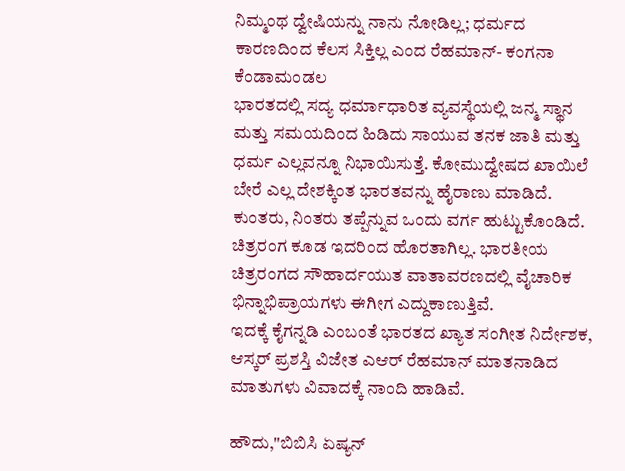ನಿಮ್ಮಂಥ ದ್ವೇಷಿಯನ್ನು ನಾನು ನೋಡಿಲ್ಲ; ಧರ್ಮದ ಕಾರಣದಿಂದ ಕೆಲಸ ಸಿಕ್ತಿಲ್ಲ ಎಂದ ರೆಹಮಾನ್- ಕಂಗನಾ ಕೆಂಡಾಮಂಡಲ
ಭಾರತದಲ್ಲಿ ಸದ್ಯ ಧರ್ಮಾಧಾರಿತ ವ್ಯವಸ್ಥೆಯಲ್ಲಿ ಜನ್ಮ ಸ್ಥಾನ ಮತ್ತು ಸಮಯದಿಂದ ಹಿಡಿದು ಸಾಯುವ ತನಕ ಜಾತಿ ಮತ್ತು ಧರ್ಮ ಎಲ್ಲವನ್ನೂ ನಿಭಾಯಿಸುತ್ತೆ. ಕೋಮುದ್ವೇಷದ ಖಾಯಿಲೆ ಬೇರೆ ಎಲ್ಲ ದೇಶಕ್ಕಿಂತ ಭಾರತವನ್ನು ಹೈರಾಣು ಮಾಡಿದೆ. ಕುಂತರು, ನಿಂತರು ತಪ್ಪೆನ್ನುವ ಒಂದು ವರ್ಗ ಹುಟ್ಟುಕೊಂಡಿದೆ. ಚಿತ್ರರಂಗ ಕೂಡ ಇದರಿಂದ ಹೊರತಾಗಿಲ್ಲ. ಭಾರತೀಯ ಚಿತ್ರರಂಗದ ಸೌಹಾರ್ದಯುತ ವಾತಾವರಣದಲ್ಲಿ ವೈಚಾರಿಕ ಭಿನ್ನಾಭಿಪ್ರಾಯಗಳು ಈಗೀಗ ಎದ್ದುಕಾಣುತ್ತಿವೆ.
ಇದಕ್ಕೆ ಕೈಗನ್ನಡಿ ಎಂಬಂತೆ ಭಾರತದ ಖ್ಯಾತ ಸಂಗೀತ ನಿರ್ದೇಶಕ, ಆಸ್ಕರ್ ಪ್ರಶಸ್ತಿ ವಿಜೇತ ಎಆರ್ ರೆಹಮಾನ್ ಮಾತನಾಡಿದ ಮಾತುಗಳು ವಿವಾದಕ್ಕೆ ನಾಂದಿ ಹಾಡಿವೆ.

ಹೌದು,''ಬಿಬಿಸಿ ಏಷ್ಯನ್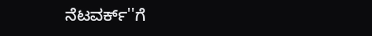ನೆಟವರ್ಕ್''ಗೆ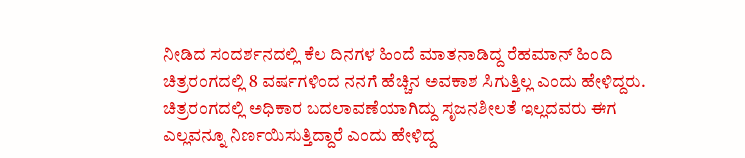ನೀಡಿದ ಸಂದರ್ಶನದಲ್ಲಿ ಕೆಲ ದಿನಗಳ ಹಿಂದೆ ಮಾತನಾಡಿದ್ದ ರೆಹಮಾನ್ ಹಿಂದಿ ಚಿತ್ರರಂಗದಲ್ಲಿ 8 ವರ್ಷಗಳಿಂದ ನನಗೆ ಹೆಚ್ಚಿನ ಅವಕಾಶ ಸಿಗುತ್ತಿಲ್ಲ ಎಂದು ಹೇಳಿದ್ದರು. ಚಿತ್ರರಂಗದಲ್ಲಿ ಅಧಿಕಾರ ಬದಲಾವಣೆಯಾಗಿದ್ದು ಸೃಜನಶೀಲತೆ ಇಲ್ಲದವರು ಈಗ ಎಲ್ಲವನ್ನೂ ನಿರ್ಣಯಿಸುತ್ತಿದ್ದಾರೆ ಎಂದು ಹೇಳಿದ್ದ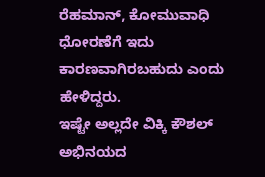ರೆಹಮಾನ್, ಕೋಮುವಾಧಿ ಧೋರಣೆಗೆ ಇದು ಕಾರಣವಾಗಿರಬಹುದು ಎಂದು ಹೇಳಿದ್ದರು.
ಇಷ್ಟೇ ಅಲ್ಲದೇ ವಿಕ್ಕಿ ಕೌಶಲ್ ಅಭಿನಯದ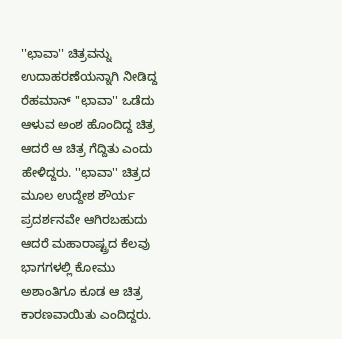''ಛಾವಾ'' ಚಿತ್ರವನ್ನು ಉದಾಹರಣೆಯನ್ನಾಗಿ ನೀಡಿದ್ದ ರೆಹಮಾನ್ ''ಛಾವಾ'' ಒಡೆದು ಆಳುವ ಅಂಶ ಹೊಂದಿದ್ದ ಚಿತ್ರ ಆದರೆ ಆ ಚಿತ್ರ ಗೆದ್ದಿತು ಎಂದು ಹೇಳಿದ್ದರು. ''ಛಾವಾ'' ಚಿತ್ರದ ಮೂಲ ಉದ್ದೇಶ ಶೌರ್ಯ ಪ್ರದರ್ಶನವೇ ಆಗಿರಬಹುದು ಆದರೆ ಮಹಾರಾಷ್ಟ್ರದ ಕೆಲವು ಭಾಗಗಳಲ್ಲಿ ಕೋಮು ಅಶಾಂತಿಗೂ ಕೂಡ ಆ ಚಿತ್ರ ಕಾರಣವಾಯಿತು ಎಂದಿದ್ದರು.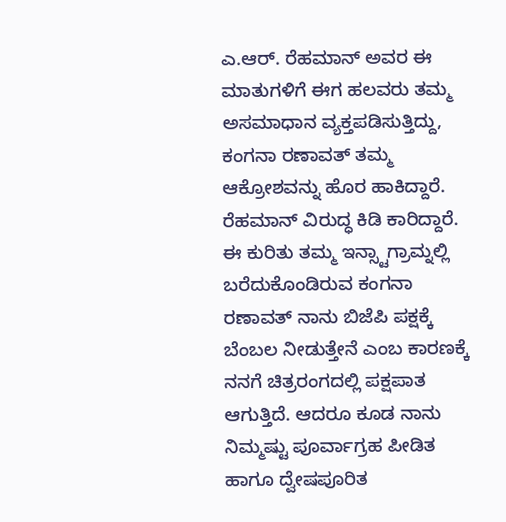ಎ.ಆರ್. ರೆಹಮಾನ್ ಅವರ ಈ ಮಾತುಗಳಿಗೆ ಈಗ ಹಲವರು ತಮ್ಮ ಅಸಮಾಧಾನ ವ್ಯಕ್ತಪಡಿಸುತ್ತಿದ್ದು, ಕಂಗನಾ ರಣಾವತ್ ತಮ್ಮ ಆಕ್ರೋಶವನ್ನು ಹೊರ ಹಾಕಿದ್ದಾರೆ. ರೆಹಮಾನ್ ವಿರುದ್ಧ ಕಿಡಿ ಕಾರಿದ್ದಾರೆ.
ಈ ಕುರಿತು ತಮ್ಮ ಇನ್ಸ್ಟಾಗ್ರಾಮ್ನಲ್ಲಿ ಬರೆದುಕೊಂಡಿರುವ ಕಂಗನಾ ರಣಾವತ್ ನಾನು ಬಿಜೆಪಿ ಪಕ್ಷಕ್ಕೆ ಬೆಂಬಲ ನೀಡುತ್ತೇನೆ ಎಂಬ ಕಾರಣಕ್ಕೆ ನನಗೆ ಚಿತ್ರರಂಗದಲ್ಲಿ ಪಕ್ಷಪಾತ ಆಗುತ್ತಿದೆ. ಆದರೂ ಕೂಡ ನಾನು ನಿಮ್ಮಷ್ಟು ಪೂರ್ವಾಗ್ರಹ ಪೀಡಿತ ಹಾಗೂ ದ್ವೇಷಪೂರಿತ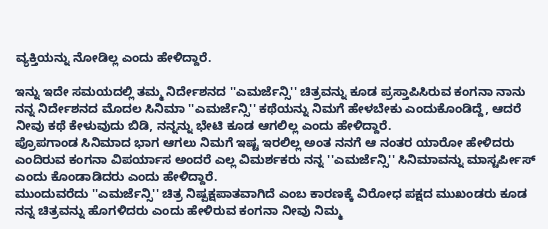ವ್ಯಕ್ತಿಯನ್ನು ನೋಡಿಲ್ಲ ಎಂದು ಹೇಳಿದ್ದಾರೆ.

ಇನ್ನು ಇದೇ ಸಮಯದಲ್ಲಿ ತಮ್ಮ ನಿರ್ದೇಶನದ ''ಎಮರ್ಜೆನ್ಸಿ'' ಚಿತ್ರವನ್ನು ಕೂಡ ಪ್ರಸ್ತಾಪಿಸಿರುವ ಕಂಗನಾ ನಾನು ನನ್ನ ನಿರ್ದೇಶನದ ಮೊದಲ ಸಿನಿಮಾ ''ಎಮರ್ಜೆನ್ಸಿ'' ಕಥೆಯನ್ನು ನಿಮಗೆ ಹೇಳಬೇಕು ಎಂದುಕೊಂಡಿದ್ದೆ, ಆದರೆ ನೀವು ಕಥೆ ಕೇಳುವುದು ಬಿಡಿ, ನನ್ನನ್ನು ಭೇಟಿ ಕೂಡ ಆಗಲಿಲ್ಲ ಎಂದು ಹೇಳಿದ್ದಾರೆ.
ಪ್ರೊಪಗಾಂಡ ಸಿನಿಮಾದ ಭಾಗ ಆಗಲು ನಿಮಗೆ ಇಷ್ಟ ಇರಲಿಲ್ಲ ಅಂತ ನನಗೆ ಆ ನಂತರ ಯಾರೋ ಹೇಳಿದರು ಎಂದಿರುವ ಕಂಗನಾ ವಿಪರ್ಯಾಸ ಅಂದರೆ ಎಲ್ಲ ವಿಮರ್ಶಕರು ನನ್ನ ''ಎಮರ್ಜೆನ್ಸಿ'' ಸಿನಿಮಾವನ್ನು ಮಾಸ್ಟರ್ಪೀಸ್ ಎಂದು ಕೊಂಡಾಡಿದರು ಎಂದು ಹೇಳಿದ್ದಾರೆ.
ಮುಂದುವರೆದು ''ಎಮರ್ಜೆನ್ಸಿ'' ಚಿತ್ರ ನಿಷ್ಪಕ್ಷಪಾತವಾಗಿದೆ ಎಂಬ ಕಾರಣಕ್ಕೆ ವಿರೋಧ ಪಕ್ಷದ ಮುಖಂಡರು ಕೂಡ ನನ್ನ ಚಿತ್ರವನ್ನು ಹೊಗಳಿದರು ಎಂದು ಹೇಳಿರುವ ಕಂಗನಾ ನೀವು ನಿಮ್ಮ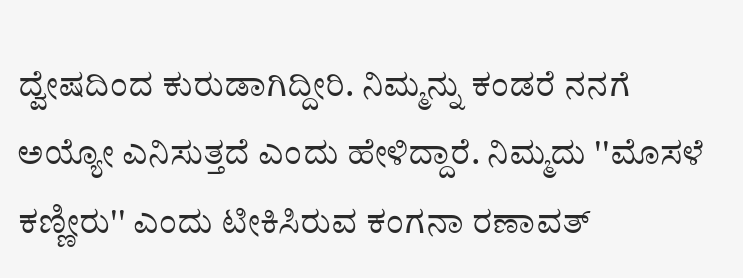ದ್ವೇಷದಿಂದ ಕುರುಡಾಗಿದ್ದೀರಿ. ನಿಮ್ಮನ್ನು ಕಂಡರೆ ನನಗೆ ಅಯ್ಯೋ ಎನಿಸುತ್ತದೆ ಎಂದು ಹೇಳಿದ್ದಾರೆ. ನಿಮ್ಮದು ''ಮೊಸಳೆ ಕಣ್ಣೀರು'' ಎಂದು ಟೀಕಿಸಿರುವ ಕಂಗನಾ ರಣಾವತ್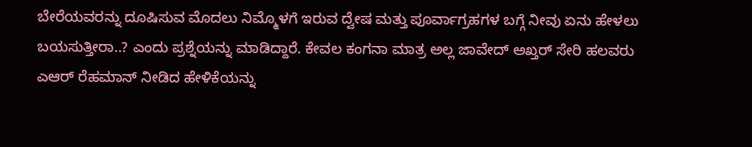ಬೇರೆಯವರನ್ನು ದೂಷಿಸುವ ಮೊದಲು ನಿಮ್ಮೊಳಗೆ ಇರುವ ದ್ವೇಷ ಮತ್ತು ಪೂರ್ವಾಗ್ರಹಗಳ ಬಗ್ಗೆ ನೀವು ಏನು ಹೇಳಲು ಬಯಸುತ್ತೀರಾ..? ಎಂದು ಪ್ರಶ್ನೆಯನ್ನು ಮಾಡಿದ್ದಾರೆ. ಕೇವಲ ಕಂಗನಾ ಮಾತ್ರ ಅಲ್ಲ ಜಾವೇದ್ ಅಖ್ತರ್ ಸೇರಿ ಹಲವರು ಎಆರ್ ರೆಹಮಾನ್ ನೀಡಿದ ಹೇಳಿಕೆಯನ್ನು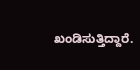ಖಂಡಿಸುತ್ತಿದ್ದಾರೆ.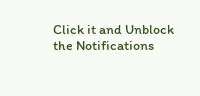Click it and Unblock the Notifications